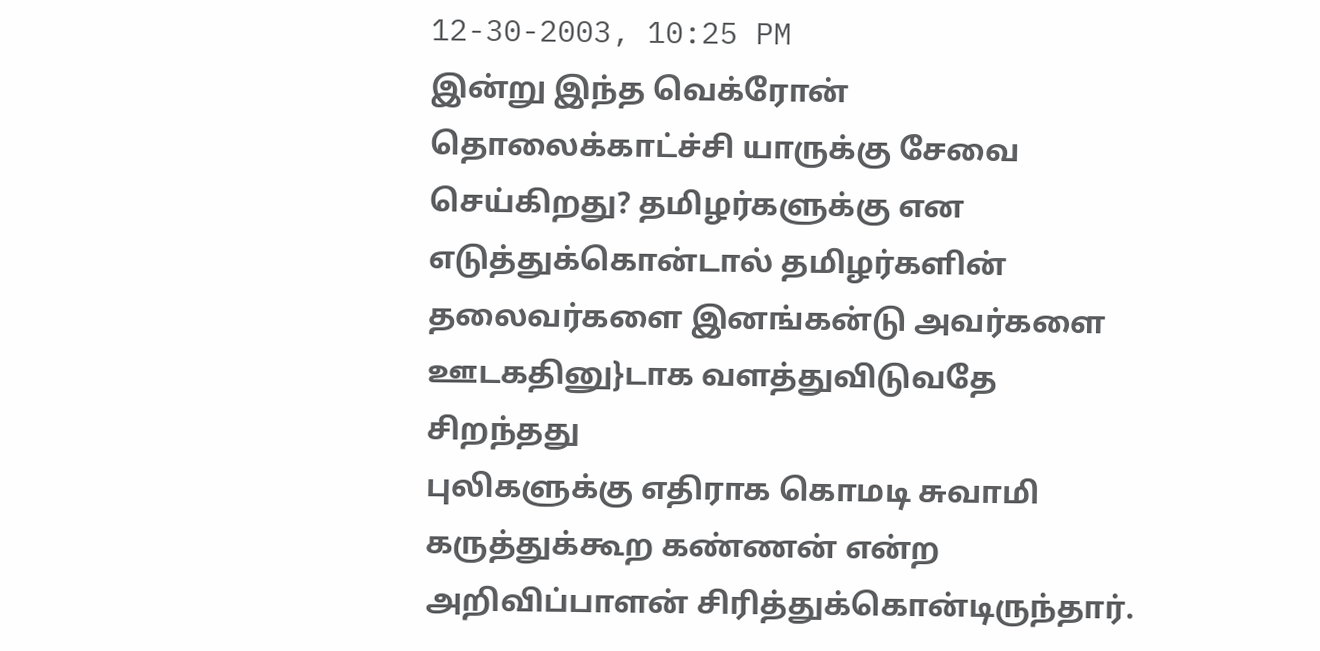12-30-2003, 10:25 PM
இன்று இந்த வெக்ரோன் தொலைக்காட்ச்சி யாருக்கு சேவை செய்கிறது? தமிழர்களுக்கு என எடுத்துக்கொன்டால் தமிழர்களின் தலைவர்களை இனங்கன்டு அவர்களை ஊடகதினு}டாக வளத்துவிடுவதே சிறந்தது
புலிகளுக்கு எதிராக கொமடி சுவாமி கருத்துக்கூற கண்ணன் என்ற அறிவிப்பாளன் சிரித்துக்கொன்டிருந்தார்.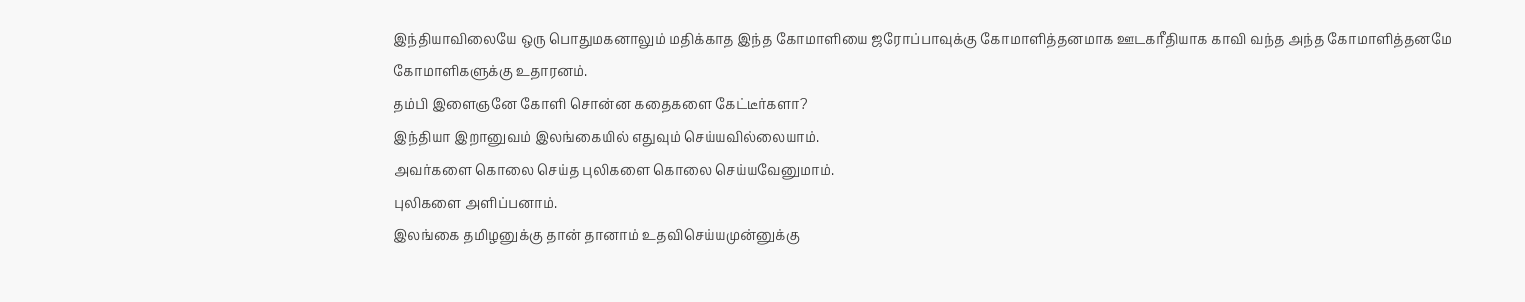இந்தியாவிலையே ஒரு பொதுமகனாலும் மதிக்காத இந்த கோமாளியை ஜரோப்பாவுக்கு கோமாளித்தனமாக ஊடகரீதியாக காவி வந்த அந்த கோமாளித்தனமே கோமாளிகளுக்கு உதாரனம்.
தம்பி இளைஞனே கோளி சொன்ன கதைகளை கேட்டீர்களா?
இந்தியா இறானுவம் இலங்கையில் எதுவும் செய்யவில்லையாம்.
அவர்களை கொலை செய்த புலிகளை கொலை செய்யவேனுமாம்.
புலிகளை அளிப்பனாம்.
இலங்கை தமிழனுக்கு தான் தானாம் உதவிசெய்யமுன்னுக்கு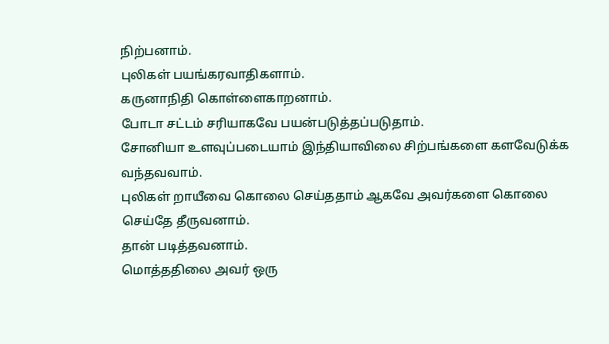நிற்பனாம்.
புலிகள் பயங்கரவாதிகளாம்.
கருனாநிதி கொள்ளைகாறனாம்.
போடா சட்டம் சரியாகவே பயன்படுத்தப்படுதாம்.
சோனியா உளவுப்படையாம் இந்தியாவிலை சிற்பங்களை களவேடுக்க வந்தவவாம்.
புலிகள் றாயீவை கொலை செய்ததாம் ஆகவே அவர்களை கொலை செய்தே தீருவனாம்.
தான் படித்தவனாம்.
மொத்ததிலை அவர் ஒரு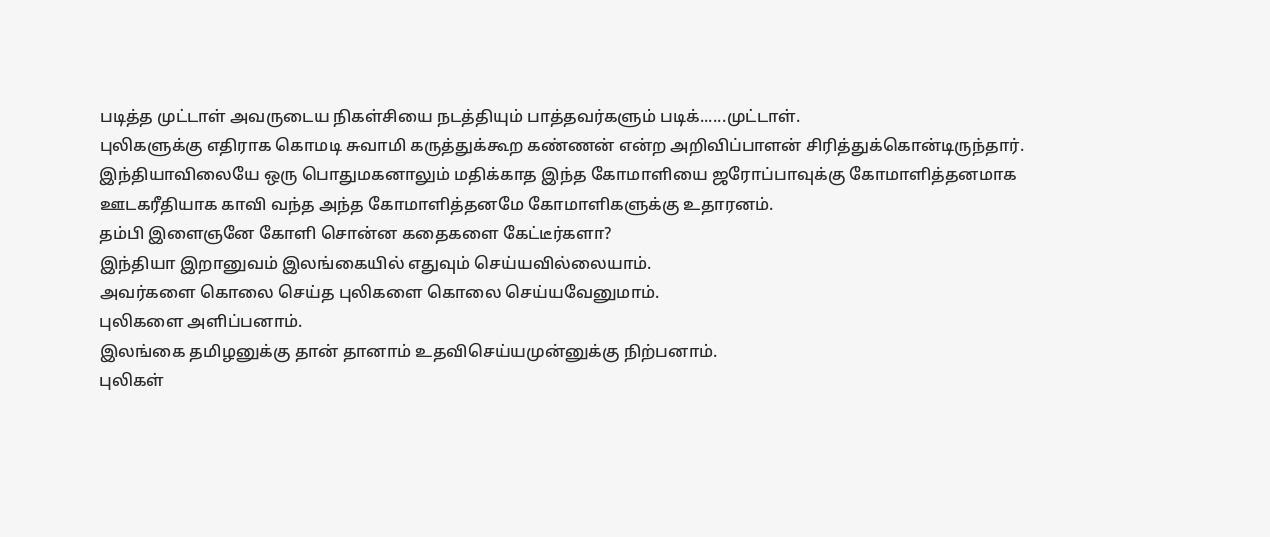படித்த முட்டாள் அவருடைய நிகள்சியை நடத்தியும் பாத்தவர்களும் படிக்......முட்டாள்.
புலிகளுக்கு எதிராக கொமடி சுவாமி கருத்துக்கூற கண்ணன் என்ற அறிவிப்பாளன் சிரித்துக்கொன்டிருந்தார்.
இந்தியாவிலையே ஒரு பொதுமகனாலும் மதிக்காத இந்த கோமாளியை ஜரோப்பாவுக்கு கோமாளித்தனமாக ஊடகரீதியாக காவி வந்த அந்த கோமாளித்தனமே கோமாளிகளுக்கு உதாரனம்.
தம்பி இளைஞனே கோளி சொன்ன கதைகளை கேட்டீர்களா?
இந்தியா இறானுவம் இலங்கையில் எதுவும் செய்யவில்லையாம்.
அவர்களை கொலை செய்த புலிகளை கொலை செய்யவேனுமாம்.
புலிகளை அளிப்பனாம்.
இலங்கை தமிழனுக்கு தான் தானாம் உதவிசெய்யமுன்னுக்கு நிற்பனாம்.
புலிகள்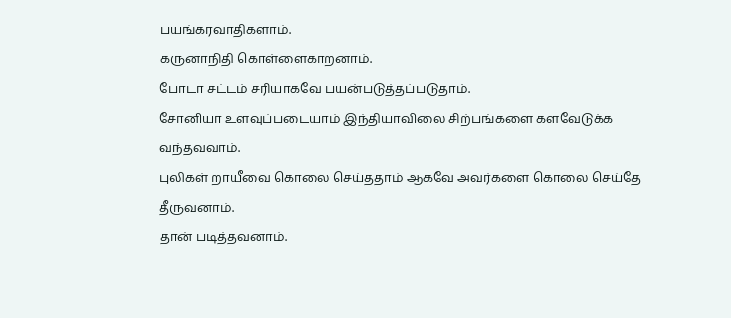பயங்கரவாதிகளாம்.
கருனாநிதி கொள்ளைகாறனாம்.
போடா சட்டம் சரியாகவே பயன்படுத்தப்படுதாம்.
சோனியா உளவுப்படையாம் இந்தியாவிலை சிற்பங்களை களவேடுக்க வந்தவவாம்.
புலிகள் றாயீவை கொலை செய்ததாம் ஆகவே அவர்களை கொலை செய்தே தீருவனாம்.
தான் படித்தவனாம்.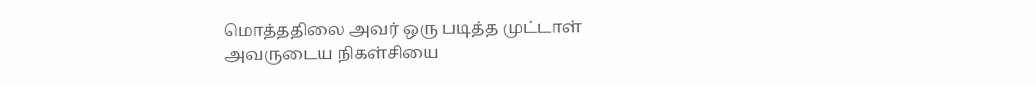மொத்ததிலை அவர் ஒரு படித்த முட்டாள் அவருடைய நிகள்சியை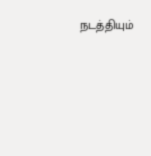நடத்தியும்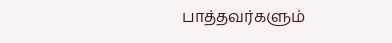பாத்தவர்களும்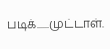படிக்......முட்டாள்.